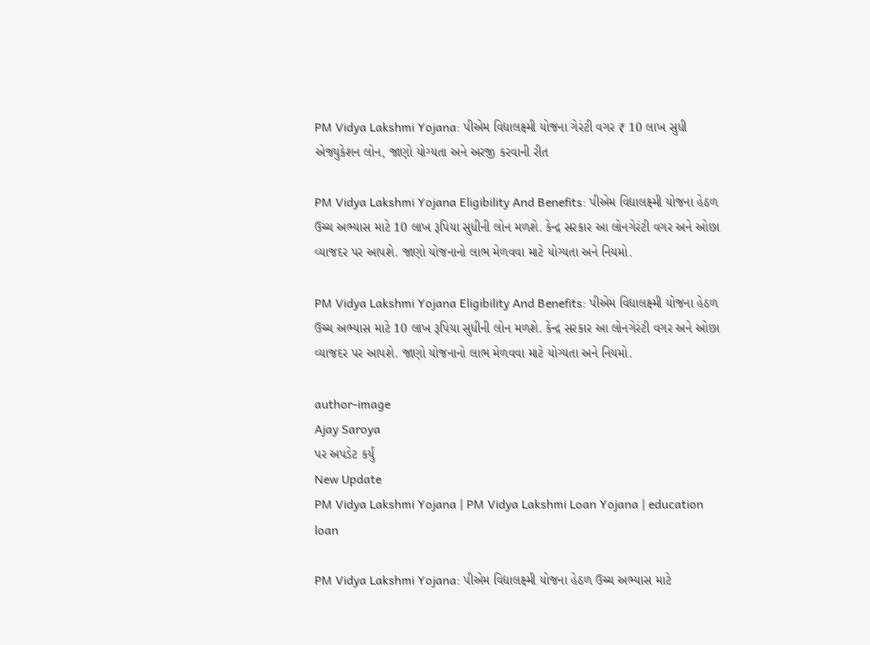PM Vidya Lakshmi Yojana: પીએમ વિદ્યાલક્ષ્મી યોજના ગેરંટી વગર ₹ 10 લાખ સુધી એજ્યુકેશન લોન, જાણો યોગ્યતા અને અરજી કરવાની રીત

PM Vidya Lakshmi Yojana Eligibility And Benefits: પીએમ વિદ્યાલક્ષ્મી યોજના હેઠળ ઉચ્ચ અભ્યાસ માટે 10 લાખ રૂપિયા સુધીની લોન મળશે. કેન્દ્ર સરકાર આ લોનગેરંટી વગર અને ઓછા વ્યાજદર પર આપશે. જાણો યોજનાનો લાભ મેળવવા માટે યોગ્યતા અને નિયમો.

PM Vidya Lakshmi Yojana Eligibility And Benefits: પીએમ વિદ્યાલક્ષ્મી યોજના હેઠળ ઉચ્ચ અભ્યાસ માટે 10 લાખ રૂપિયા સુધીની લોન મળશે. કેન્દ્ર સરકાર આ લોનગેરંટી વગર અને ઓછા વ્યાજદર પર આપશે. જાણો યોજનાનો લાભ મેળવવા માટે યોગ્યતા અને નિયમો.

author-image
Ajay Saroya
પર અપડેટ કર્યું
New Update
PM Vidya Lakshmi Yojana | PM Vidya Lakshmi Loan Yojana | education loan

PM Vidya Lakshmi Yojana: પીએમ વિદ્યાલક્ષ્મી યોજના હેઠળ ઉચ્ચ અભ્યાસ માટે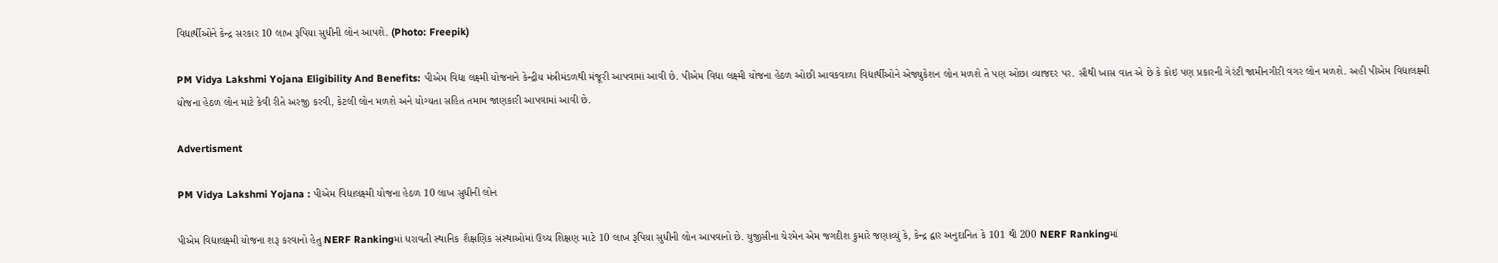વિદ્યાર્થીઓને કેન્દ્ર સરકાર 10 લાખ રૂપિયા સુધીની લોન આપશે. (Photo: Freepik)

PM Vidya Lakshmi Yojana Eligibility And Benefits: પીએમ વિદ્યા લક્ષ્મી યોજનાને કેન્દ્રીય મંત્રીમંડળથી મંજૂરી આપવામાં આવી છે. પીએમ વિદ્યા લક્ષ્મી યોજના હેઠળ ઓછી આવકવાળા વિદ્યાર્થીઓને એજ્યુકેશન લોન મળશે તે પણ ઓછા વ્યાજદર પર. સૌથી ખાસ વાત એ છે કે કોઇ પણ પ્રકારની ગેરંટી જામીનગીરી વગર લોન મળશે. અહી પીએમ વિદ્યાલક્ષ્મી યોજના હેઠળ લોન માટે કેવી રીતે અરજી કરવી, કેટલી લોન મળશે અને યોગ્યતા સહિત તમામ જાણકારી આપવામાં આવી છે.

Advertisment

PM Vidya Lakshmi Yojana : પીએમ વિદ્યાલક્ષ્મી યોજના હેઠળ 10 લાખ સુધીની લોન

પીએમ વિદ્યાલક્ષ્મી યોજના શરૂ કરવાનો હેતુ NERF Rankingમાં ધરાવતી સ્થાનિક શૈક્ષણિક સંસ્થાઓમાં ઉચ્ચ શિક્ષણ માટે 10 લાખ રૂપિયા સુધીની લોન આપવાનો છે. યુજીસીના ચેરમેન એમ જગદીશ કુમારે જણાવ્યું કે, કેન્દ્ર દ્વાર અનુદાનિત કે 101 થી 200 NERF Rankingમાં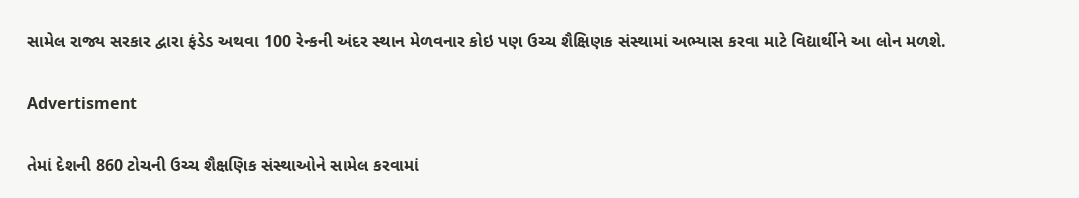સામેલ રાજ્ય સરકાર દ્વારા ફંડેડ અથવા 100 રેન્કની અંદર સ્થાન મેળવનાર કોઇ પણ ઉચ્ચ શૈક્ષિણક સંસ્થામાં અભ્યાસ કરવા માટે વિદ્યાર્થીને આ લોન મળશે.

Advertisment

તેમાં દેશની 860 ટોચની ઉચ્ચ શૈક્ષણિક સંસ્થાઓને સામેલ કરવામાં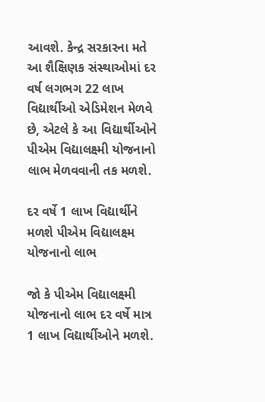આવશે. કેન્દ્ર સરકારના મતે આ શૈક્ષિણક સંસ્થાઓમાં દર વર્ષ લગભગ 22 લાખ વિદ્યાર્થીઓ એડિમેશન મેળવે છે, એટલે કે આ વિદ્યાર્થીઓને પીએમ વિદ્યાલક્ષ્મી યોજનાનો લાભ મેળવવાની તક મળશે.

દર વર્ષે 1 લાખ વિદ્યાર્થીને મળશે પીએમ વિદ્યાલક્ષ્મ યોજનાનો લાભ

જો કે પીએમ વિદ્યાલક્ષ્મી યોજનાનો લાભ દર વર્ષે માત્ર 1 લાખ વિદ્યાર્થીઓને મળશે.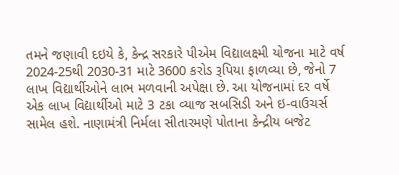તમને જણાવી દઇયે કે, કેન્દ્ર સરકારે પીએમ વિદ્યાલક્ષ્મી યોજના માટે વર્ષ 2024-25થી 2030-31 માટે 3600 કરોડ રૂપિયા ફાળવ્યા છે, જેનો 7 લાખ વિદ્યાર્થીઓને લાભ મળવાની અપેક્ષા છે. આ યોજનામાં દર વર્ષે એક લાખ વિદ્યાર્થીઓ માટે 3 ટકા વ્યાજ સબસિડી અને ઇ-વાઉચર્સ સામેલ હશે. નાણામંત્રી નિર્મલા સીતારમણે પોતાના કેન્દ્રીય બજેટ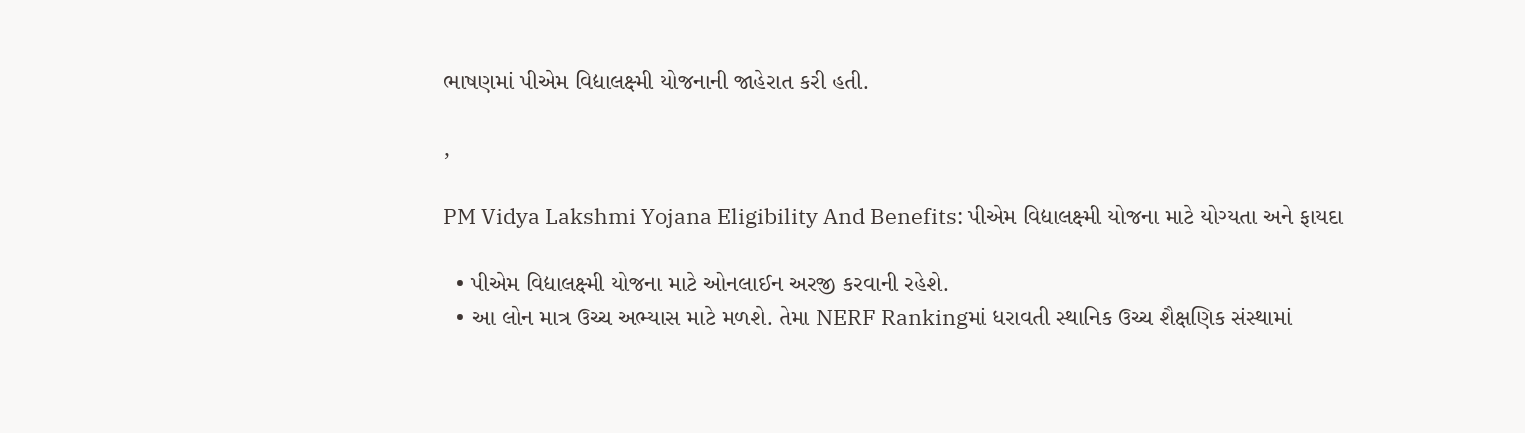ભાષણમાં પીએમ વિદ્યાલક્ષ્મી યોજનાની જાહેરાત કરી હતી.

,

PM Vidya Lakshmi Yojana Eligibility And Benefits: પીએમ વિદ્યાલક્ષ્મી યોજના માટે યોગ્યતા અને ફાયદા

  • પીએમ વિદ્યાલક્ષ્મી યોજના માટે ઓનલાઈન અરજી કરવાની રહેશે.
  • આ લોન માત્ર ઉચ્ચ અભ્યાસ માટે મળશે. તેમા NERF Rankingમાં ધરાવતી સ્થાનિક ઉચ્ચ શૈક્ષણિક સંસ્થામાં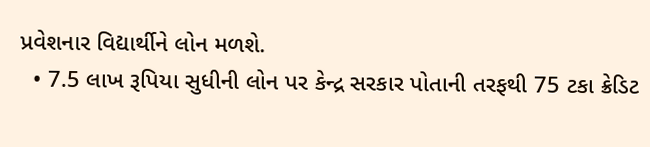પ્રવેશનાર વિદ્યાર્થીને લોન મળશે.
  • 7.5 લાખ રૂપિયા સુધીની લોન પર કેન્દ્ર સરકાર પોતાની તરફથી 75 ટકા ક્રેડિટ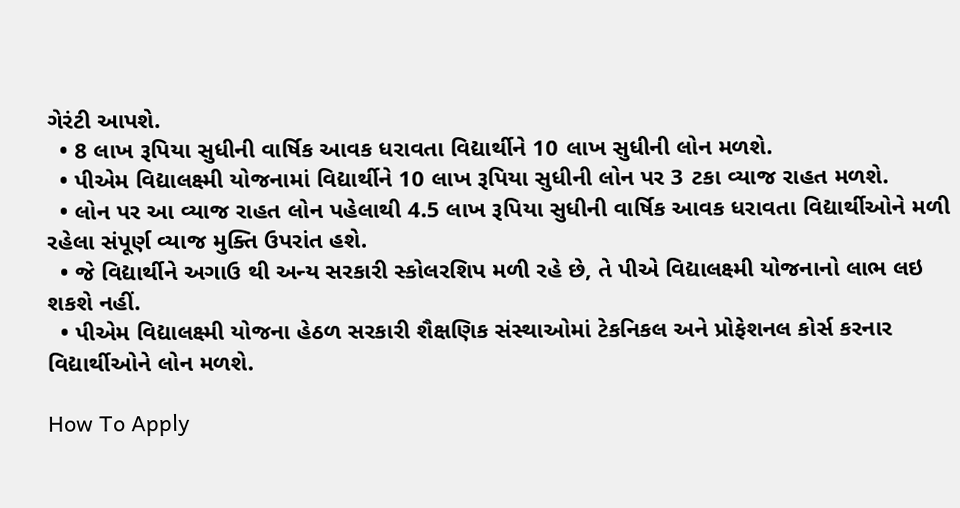ગેરંટી આપશે.
  • 8 લાખ રૂપિયા સુધીની વાર્ષિક આવક ધરાવતા વિદ્યાર્થીને 10 લાખ સુધીની લોન મળશે.
  • પીએમ વિદ્યાલક્ષ્મી યોજનામાં વિદ્યાર્થીને 10 લાખ રૂપિયા સુધીની લોન પર 3 ટકા વ્યાજ રાહત મળશે.
  • લોન પર આ વ્યાજ રાહત લોન પહેલાથી 4.5 લાખ રૂપિયા સુધીની વાર્ષિક આવક ધરાવતા વિદ્યાર્થીઓને મળી રહેલા સંપૂર્ણ વ્યાજ મુક્તિ ઉપરાંત હશે.
  • જે વિદ્યાર્થીને અગાઉ થી અન્ય સરકારી સ્કોલરશિપ મળી રહે છે, તે પીએ વિદ્યાલક્ષ્મી યોજનાનો લાભ લઇ શકશે નહીં.
  • પીએમ વિદ્યાલક્ષ્મી યોજના હેઠળ સરકારી શૈક્ષણિક સંસ્થાઓમાં ટેકનિકલ અને પ્રોફેશનલ કોર્સ કરનાર વિદ્યાર્થીઓને લોન મળશે.

How To Apply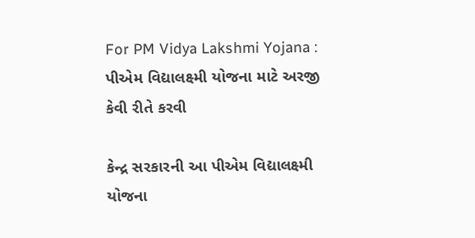For PM Vidya Lakshmi Yojana : પીએમ વિદ્યાલક્ષ્મી યોજના માટે અરજી કેવી રીતે કરવી

કેન્દ્ર સરકારની આ પીએમ વિદ્યાલક્ષ્મી યોજના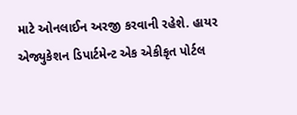માટે ઓનલાઈન અરજી કરવાની રહેશે. હાયર એજ્યુકેશન ડિપાર્ટમેન્ટ એક એકીકૃત પોર્ટલ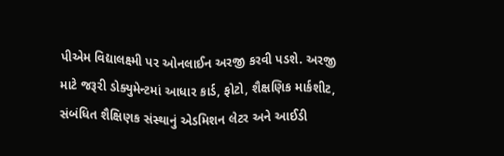પીએમ વિદ્યાલક્ષ્મી પર ઓનલાઈન અરજી કરવી પડશે. અરજી માટે જરૂરી ડોક્યુમેન્ટમાં આધાર કાર્ડ, ફોટો, શૈક્ષણિક માર્કશીટ, સંબંધિત શૈક્ષિણક સંસ્થાનું એડમિશન લેટર અને આઈડી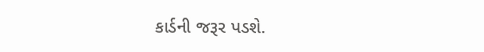કાર્ડની જરૂર પડશે.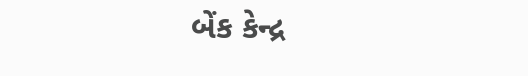બેંક કેન્દ્ર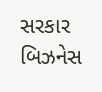સરકાર બિઝનેસ